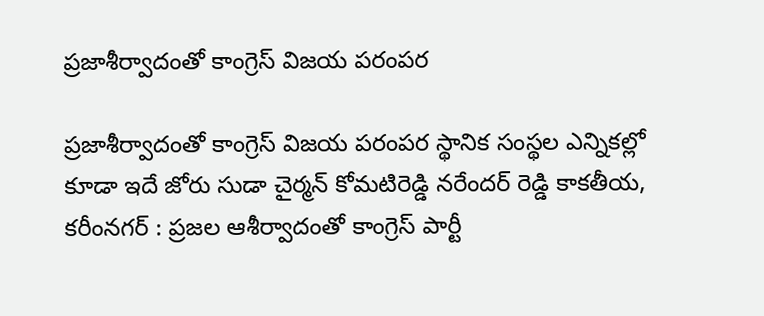ప్రజాశీర్వాదంతో కాంగ్రెస్ విజయ పరంపర

ప్రజాశీర్వాదంతో కాంగ్రెస్ విజయ పరంపర స్థానిక సంస్థల ఎన్నికల్లో కూడా ఇదే జోరు సుడా చైర్మన్ కోమటిరెడ్డి నరేందర్ రెడ్డి కాకతీయ, కరీంనగర్ : ప్రజల ఆశీర్వాదంతో కాంగ్రెస్ పార్టీ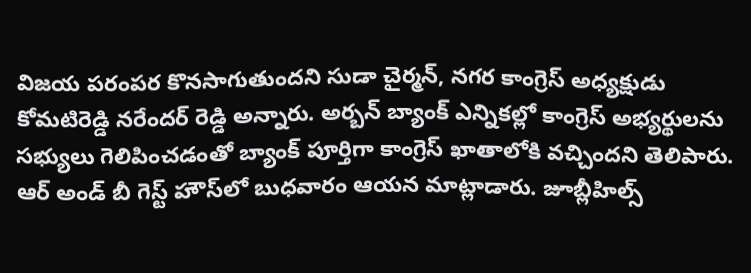విజయ పరంపర కొనసాగుతుందని సుడా చైర్మన్, నగర కాంగ్రెస్ అధ్యక్షుడు కోమటిరెడ్డి నరేందర్ రెడ్డి అన్నారు. అర్బన్ బ్యాంక్ ఎన్నికల్లో కాంగ్రెస్ అభ్యర్థులను సభ్యులు గెలిపించడంతో బ్యాంక్ పూర్తిగా కాంగ్రెస్ ఖాతాలోకి వచ్చిందని తెలిపారు. ఆర్ అండ్ బీ గెస్ట్ హౌస్‌లో బుధవారం ఆయన మాట్లాడారు. జూబ్లీహిల్స్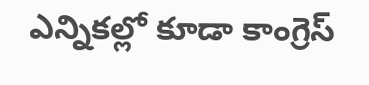ఎన్నికల్లో కూడా కాంగ్రెస్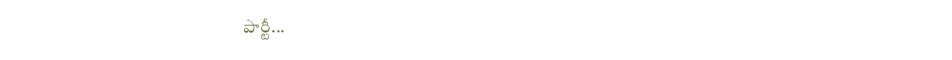పార్టీ...